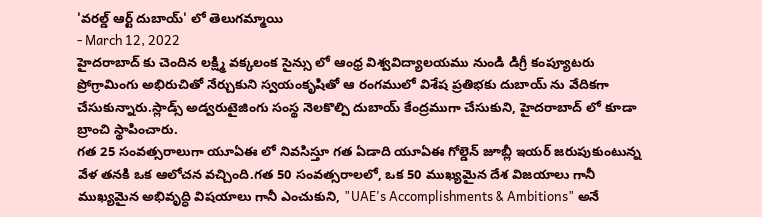'వరల్డ్ ఆర్ట్ దుబాయ్' లో తెలుగమ్మాయి
- March 12, 2022
హైదరాబాద్ కు చెందిన లక్ష్మి వక్కలంక సైన్సు లో ఆంధ్ర విశ్వవిద్యాలయము నుండి డిగ్రీ కంప్యూటరు ప్రోగ్రామింగు అభిరుచితో నేర్చుకుని స్వయంకృషితో ఆ రంగములో విశేష ప్రతిభకు దుబాయ్ ను వేదికగా చేసుకున్నారు.స్లాడ్స్ అడ్వరుటైజింగు సంస్థ నెలకొల్పి దుబాయ్ కేంద్రముగా చేసుకుని, హైదరాబాద్ లో కూడా బ్రాంచి స్థాపించారు.
గత 25 సంవత్సరాలుగా యూఏఈ లో నివసిస్తూ గత ఏడాది యూఏఈ గోల్డెన్ జూబ్లీ ఇయర్ జరుపుకుంటున్న వేళ తనకి ఒక ఆలోచన వచ్చింది.గత 50 సంవత్సరాలలో, ఒక 50 ముఖ్యమైన దేశ విజయాలు గానీ ముఖ్యమైన అభివృద్ధి విషయాలు గానీ ఎంచుకుని, "UAE's Accomplishments & Ambitions" అనే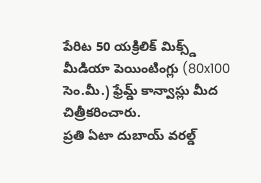పేరిట 50 యక్రిలిక్ మిక్స్డ్ మీడియా పెయింటింగ్లు (80x100 సెం.మీ.) ఫ్రేమ్డ్ కాన్వాస్లు మీద చిత్రీకరించారు.
ప్రతి ఏటా దుబాయ్ వరల్డ్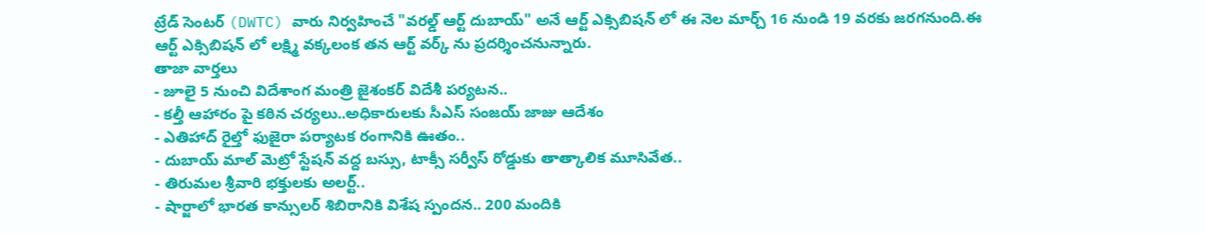ట్రేడ్ సెంటర్ (DWTC) వారు నిర్వహించే "వరల్డ్ ఆర్ట్ దుబాయ్" అనే ఆర్ట్ ఎక్సిబిషన్ లో ఈ నెల మార్చ్ 16 నుండి 19 వరకు జరగనుంది.ఈ ఆర్ట్ ఎక్సిబిషన్ లో లక్ష్మి వక్కలంక తన ఆర్ట్ వర్క్ ను ప్రదర్శించనున్నారు.
తాజా వార్తలు
- జూలై 5 నుంచి విదేశాంగ మంత్రి జైశంకర్ విదేశీ పర్యటన..
- కల్తీ ఆహారం పై కఠిన చర్యలు..అధికారులకు సీఎస్ సంజయ్ జాజు ఆదేశం
- ఎతిహాద్ రైల్తో ఫుజైరా పర్యాటక రంగానికి ఊతం..
- దుబాయ్ మాల్ మెట్రో స్టేషన్ వద్ద బస్సు, టాక్సీ సర్వీస్ రోడ్డుకు తాత్కాలిక మూసివేత..
- తిరుమల శ్రీవారి భక్తులకు అలర్ట్..
- షార్జాలో భారత కాన్సులర్ శిబిరానికి విశేష స్పందన.. 200 మందికి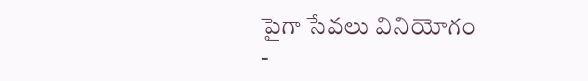పైగా సేవలు వినియోగం
-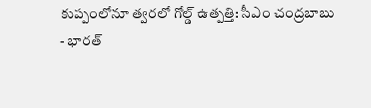కుప్పంలోనూ త్వరలో గోల్డ్ ఉత్పత్తి: సీఎం చంద్రబాబు
- భారత్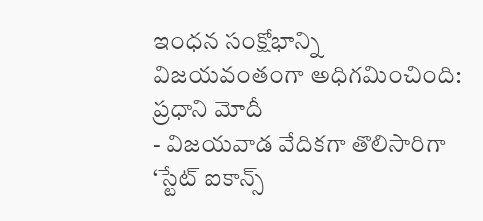ఇంధన సంక్షోభాన్ని విజయవంతంగా అధిగమించింది: ప్రధాని మోదీ
- విజయవాడ వేదికగా తొలిసారిగా ‘స్టేట్ ఐకాన్స్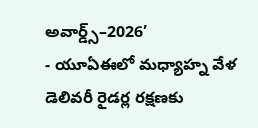అవార్డ్స్–2026’
- యూఏఈలో మధ్యాహ్న వేళ డెలివరీ రైడర్ల రక్షణకు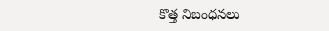కొత్త నిబంధనలు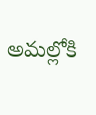అమల్లోకి